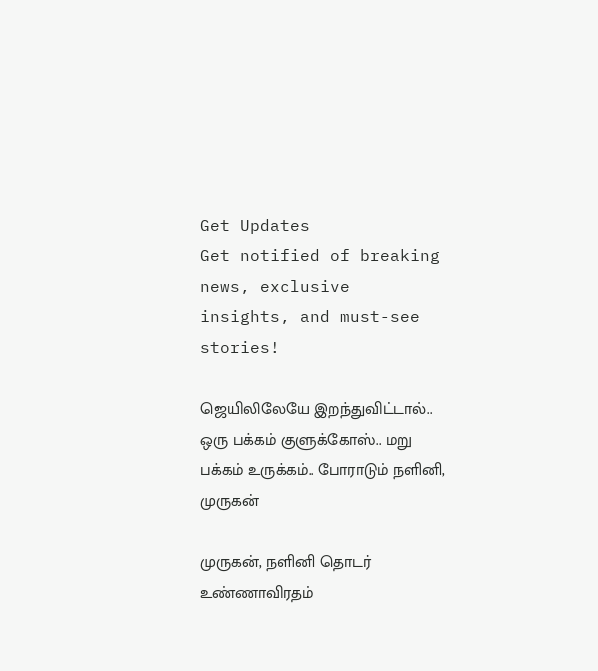Get Updates
Get notified of breaking news, exclusive insights, and must-see stories!

ஜெயிலிலேயே இறந்துவிட்டால்.. ஒரு பக்கம் குளுக்கோஸ்.. மறு பக்கம் உருக்கம்.. போராடும் நளினி, முருகன்

முருகன், நளினி தொடர் உண்ணாவிரதம்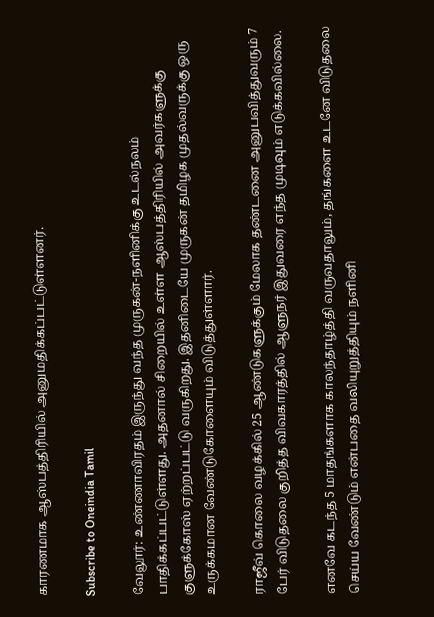காரணமாக ஆஸ்பத்திரியில் அனுமதிக்கப்பட்டுள்ளனர்.

Subscribe to Oneindia Tamil

வேலூர்: உண்ணாவிரதம் இருந்து வந்த முருகன்-நளினிக்கு உடல்நலம் பாதிக்கப்பட்டுள்ளது. அதனால் சிறையில் உள்ள ஆஸ்பத்திரியில் அவர்களுக்கு குளுக்கோஸ் ஏற்றப்பட்டு வருகிறது. இதனிடையே முருகன் தமிழக முதல்வருக்கு ஒரு உருக்கமான வேண்டுகோளையும் விடுத்துள்ளார்.

ராஜீவ் கொலை வழக்கில் 25 ஆண்டுகளுக்கும் மேலாக தண்டனை அனுபவித்துவரும் 7 பேர் விடுதலை குறித்த விவகாரத்தில் ஆளுநர் இதுவரை எந்த முடிவும் எடுக்கவில்லை.

எனவே கடந்த 5 மாதங்களாக காலந்தாழ்த்தி வருவதாலும், தங்களை உடனே விடுதலை செய்ய வேண்டும் என்பதை வலியுறுத்தியும் நளினி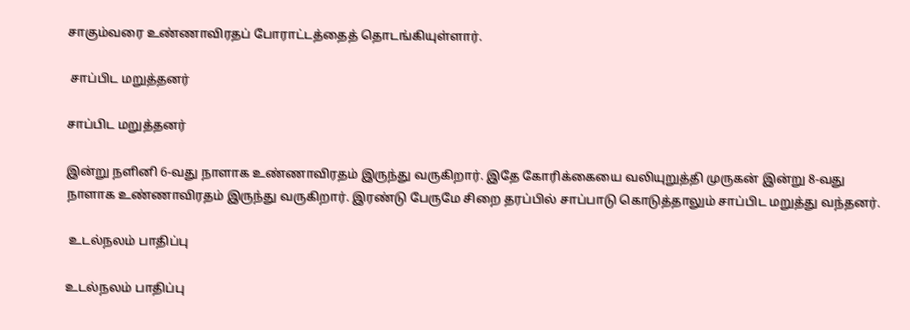சாகும்வரை உண்ணாவிரதப் போராட்டத்தைத் தொடங்கியுள்ளார்.

 சாப்பிட மறுத்தனர்

சாப்பிட மறுத்தனர்

இன்று நளினி 6-வது நாளாக உண்ணாவிரதம் இருந்து வருகிறார். இதே கோரிக்கையை வலியுறுத்தி முருகன் இன்று 8-வது நாளாக உண்ணாவிரதம் இருந்து வருகிறார். இரண்டு பேருமே சிறை தரப்பில் சாப்பாடு கொடுத்தாலும் சாப்பிட மறுத்து வந்தனர்.

 உடல்நலம் பாதிப்பு

உடல்நலம் பாதிப்பு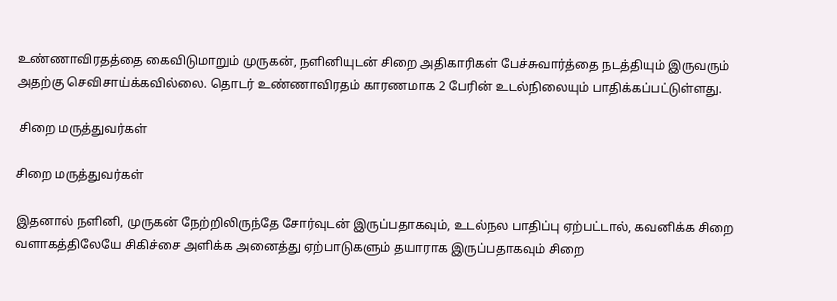உண்ணாவிரதத்தை கைவிடுமாறும் முருகன், நளினியுடன் சிறை அதிகாரிகள் பேச்சுவார்த்தை நடத்தியும் இருவரும் அதற்கு செவிசாய்க்கவில்லை. தொடர் உண்ணாவிரதம் காரணமாக 2 பேரின் உடல்நிலையும் பாதிக்கப்பட்டுள்ளது.

 சிறை மருத்துவர்கள்

சிறை மருத்துவர்கள்

இதனால் நளினி, முருகன் நேற்றிலிருந்தே சோர்வுடன் இருப்பதாகவும், உடல்நல பாதிப்பு ஏற்பட்டால், கவனிக்க சிறை வளாகத்திலேயே சிகிச்சை அளிக்க அனைத்து ஏற்பாடுகளும் தயாராக இருப்பதாகவும் சிறை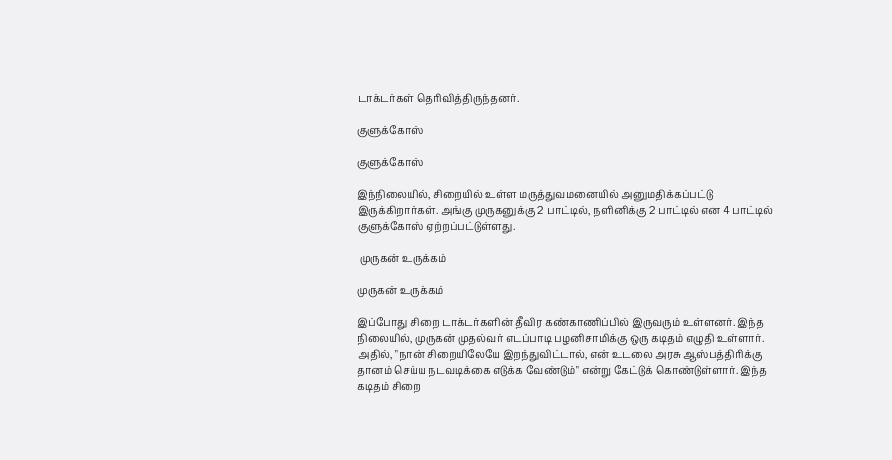டாக்டர்கள் தெரிவித்திருந்தனர்.

குளுக்கோஸ்

குளுக்கோஸ்

இந்நிலையில், சிறையில் உள்ள மருத்துவமனையில் அனுமதிக்கப்பட்டு இருக்கிறார்கள். அங்கு முருகனுக்கு 2 பாட்டில், நளினிக்கு 2 பாட்டில் என 4 பாட்டில் குளுக்கோஸ் ஏற்றப்பட்டுள்ளது.

 முருகன் உருக்கம்

முருகன் உருக்கம்

இப்போது சிறை டாக்டர்களின் தீவிர கண்காணிப்பில் இருவரும் உள்ளனர். இந்த நிலையில், முருகன் முதல்வர் எடப்பாடி பழனிசாமிக்கு ஒரு கடிதம் எழுதி உள்ளார். அதில், "நான் சிறையிலேயே இறந்துவிட்டால், என் உடலை அரசு ஆஸ்பத்திரிக்கு தானம் செய்ய நடவடிக்கை எடுக்க வேண்டும்" என்று கேட்டுக் கொண்டுள்ளார். இந்த கடிதம் சிறை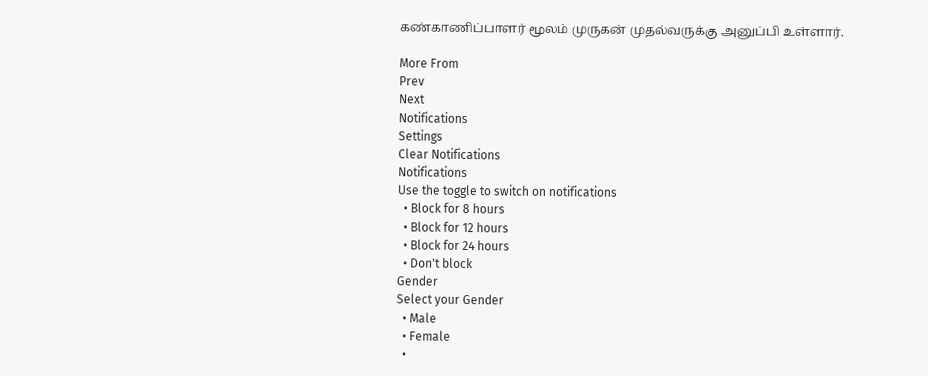கண்காணிப்பாளர் மூலம் முருகன் முதல்வருக்கு அனுப்பி உள்ளார்.

More From
Prev
Next
Notifications
Settings
Clear Notifications
Notifications
Use the toggle to switch on notifications
  • Block for 8 hours
  • Block for 12 hours
  • Block for 24 hours
  • Don't block
Gender
Select your Gender
  • Male
  • Female
  •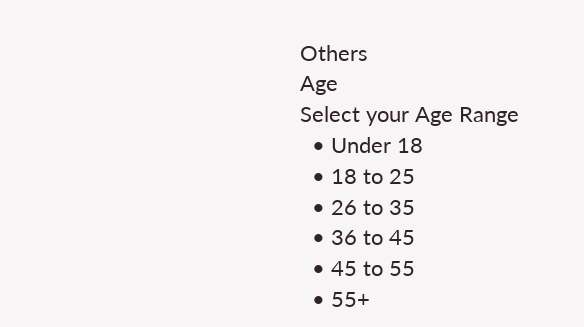Others
Age
Select your Age Range
  • Under 18
  • 18 to 25
  • 26 to 35
  • 36 to 45
  • 45 to 55
  • 55+